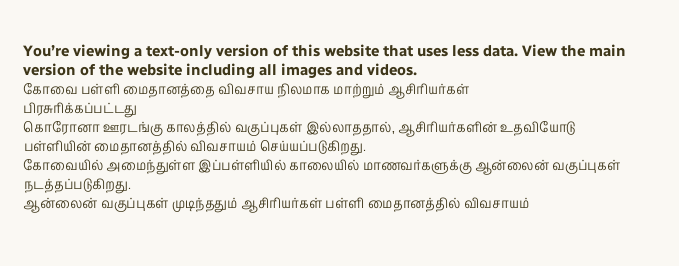You’re viewing a text-only version of this website that uses less data. View the main version of the website including all images and videos.
கோவை பள்ளி மைதானத்தை விவசாய நிலமாக மாற்றும் ஆசிரியர்கள்
பிரசுரிக்கப்பட்டது
கொரோனா ஊரடங்கு காலத்தில் வகுப்புகள் இல்லாததால், ஆசிரியர்களின் உதவியோடு பள்ளியின் மைதானத்தில் விவசாயம் செய்யப்படுகிறது.
கோவையில் அமைந்துள்ள இப்பள்ளியில் காலையில் மாணவர்களுக்கு ஆன்லைன் வகுப்புகள் நடத்தப்படுகிறது.
ஆன்லைன் வகுப்புகள் முடிந்ததும் ஆசிரியர்கள் பள்ளி மைதானத்தில் விவசாயம்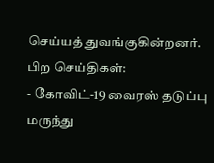செய்யத் துவங்குகின்றனர்.
பிற செய்திகள்:
- கோவிட்-19 வைரஸ் தடுப்பு மருந்து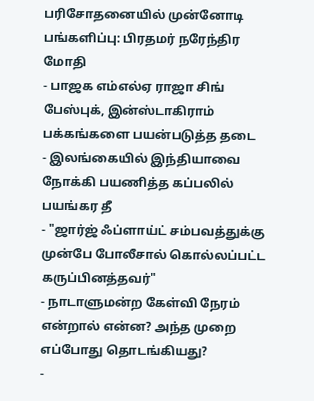பரிசோதனையில் முன்னோடி பங்களிப்பு: பிரதமர் நரேந்திர மோதி
- பாஜக எம்எல்ஏ ராஜா சிங் பேஸ்புக், இன்ஸ்டாகிராம் பக்கங்களை பயன்படுத்த தடை
- இலங்கையில் இந்தியாவை நோக்கி பயணித்த கப்பலில் பயங்கர தீ
- "ஜார்ஜ் ஃப்ளாய்ட் சம்பவத்துக்கு முன்பே போலீசால் கொல்லப்பட்ட கருப்பினத்தவர்"
- நாடாளுமன்ற கேள்வி நேரம் என்றால் என்ன? அந்த முறை எப்போது தொடங்கியது?
-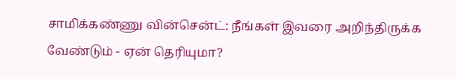சாமிக்கண்ணு வின்சென்ட்: நீங்கள் இவரை அறிந்திருக்க வேண்டும் - ஏன் தெரியுமா?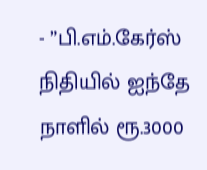- ”பி.எம்.கேர்ஸ் நிதியில் ஐந்தே நாளில் ரூ.3000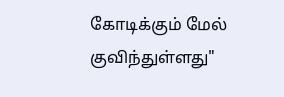கோடிக்கும் மேல் குவிந்துள்ளது"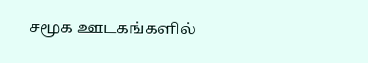சமூக ஊடகங்களில்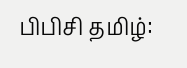பிபிசி தமிழ்: